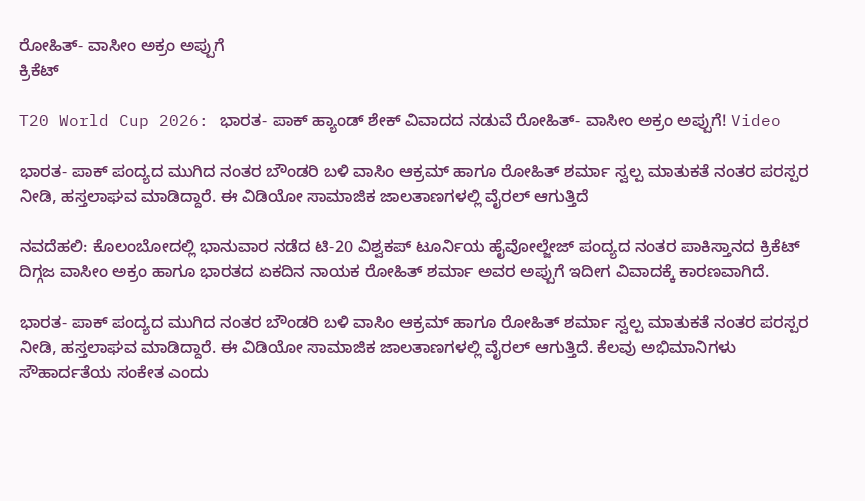ರೋಹಿತ್- ವಾಸೀಂ ಅಕ್ರಂ ಅಪ್ಪುಗೆ
ಕ್ರಿಕೆಟ್

T20 World Cup 2026: ಭಾರತ- ಪಾಕ್ ಹ್ಯಾಂಡ್ ಶೇಕ್ ವಿವಾದದ ನಡುವೆ ರೋಹಿತ್- ವಾಸೀಂ ಅಕ್ರಂ ಅಪ್ಪುಗೆ! Video

ಭಾರತ- ಪಾಕ್ ಪಂದ್ಯದ ಮುಗಿದ ನಂತರ ಬೌಂಡರಿ ಬಳಿ ವಾಸಿಂ ಆಕ್ರಮ್ ಹಾಗೂ ರೋಹಿತ್ ಶರ್ಮಾ ಸ್ವಲ್ಪ ಮಾತುಕತೆ ನಂತರ ಪರಸ್ಪರ ನೀಡಿ, ಹಸ್ತಲಾಘವ ಮಾಡಿದ್ದಾರೆ. ಈ ವಿಡಿಯೋ ಸಾಮಾಜಿಕ ಜಾಲತಾಣಗಳಲ್ಲಿ ವೈರಲ್ ಆಗುತ್ತಿದೆ

ನವದೆಹಲಿ: ಕೊಲಂಬೋದಲ್ಲಿ ಭಾನುವಾರ ನಡೆದ ಟಿ-20 ವಿಶ್ವಕಪ್ ಟೂರ್ನಿಯ ಹೈವೋಲ್ಜೇಜ್ ಪಂದ್ಯದ ನಂತರ ಪಾಕಿಸ್ತಾನದ ಕ್ರಿಕೆಟ್ ದಿಗ್ಗಜ ವಾಸೀಂ ಅಕ್ರಂ ಹಾಗೂ ಭಾರತದ ಏಕದಿನ ನಾಯಕ ರೋಹಿತ್ ಶರ್ಮಾ ಅವರ ಅಪ್ಪುಗೆ ಇದೀಗ ವಿವಾದಕ್ಕೆ ಕಾರಣವಾಗಿದೆ.

ಭಾರತ- ಪಾಕ್ ಪಂದ್ಯದ ಮುಗಿದ ನಂತರ ಬೌಂಡರಿ ಬಳಿ ವಾಸಿಂ ಆಕ್ರಮ್ ಹಾಗೂ ರೋಹಿತ್ ಶರ್ಮಾ ಸ್ವಲ್ಪ ಮಾತುಕತೆ ನಂತರ ಪರಸ್ಪರ ನೀಡಿ, ಹಸ್ತಲಾಘವ ಮಾಡಿದ್ದಾರೆ. ಈ ವಿಡಿಯೋ ಸಾಮಾಜಿಕ ಜಾಲತಾಣಗಳಲ್ಲಿ ವೈರಲ್ ಆಗುತ್ತಿದೆ. ಕೆಲವು ಅಭಿಮಾನಿಗಳು ಸೌಹಾರ್ದತೆಯ ಸಂಕೇತ ಎಂದು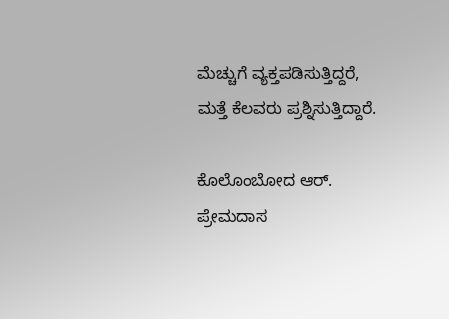ಮೆಚ್ಚುಗೆ ವ್ಯಕ್ತಪಡಿಸುತ್ತಿದ್ದರೆ, ಮತ್ತೆ ಕೆಲವರು ಪ್ರಶ್ನಿಸುತ್ತಿದ್ದಾರೆ.

ಕೊಲೊಂಬೋದ ಆರ್. ಪ್ರೇಮದಾಸ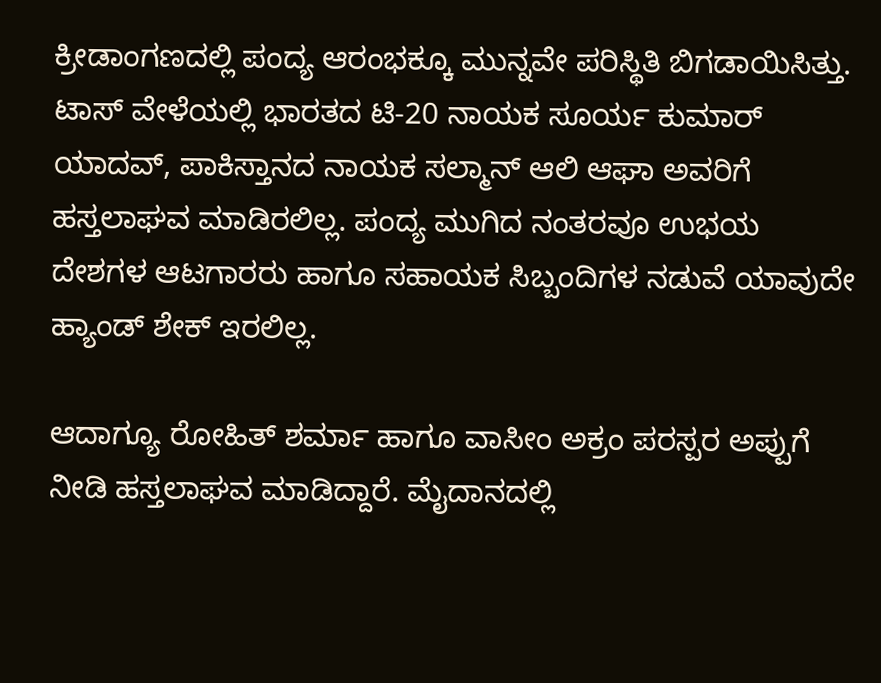ಕ್ರೀಡಾಂಗಣದಲ್ಲಿ ಪಂದ್ಯ ಆರಂಭಕ್ಕೂ ಮುನ್ನವೇ ಪರಿಸ್ಥಿತಿ ಬಿಗಡಾಯಿಸಿತ್ತು. ಟಾಸ್ ವೇಳೆಯಲ್ಲಿ ಭಾರತದ ಟಿ-20 ನಾಯಕ ಸೂರ್ಯ ಕುಮಾರ್ ಯಾದವ್, ಪಾಕಿಸ್ತಾನದ ನಾಯಕ ಸಲ್ಮಾನ್ ಆಲಿ ಆಘಾ ಅವರಿಗೆ ಹಸ್ತಲಾಘವ ಮಾಡಿರಲಿಲ್ಲ. ಪಂದ್ಯ ಮುಗಿದ ನಂತರವೂ ಉಭಯ ದೇಶಗಳ ಆಟಗಾರರು ಹಾಗೂ ಸಹಾಯಕ ಸಿಬ್ಬಂದಿಗಳ ನಡುವೆ ಯಾವುದೇ ಹ್ಯಾಂಡ್ ಶೇಕ್ ಇರಲಿಲ್ಲ.

ಆದಾಗ್ಯೂ ರೋಹಿತ್ ಶರ್ಮಾ ಹಾಗೂ ವಾಸೀಂ ಅಕ್ರಂ ಪರಸ್ಪರ ಅಪ್ಪುಗೆ ನೀಡಿ ಹಸ್ತಲಾಘವ ಮಾಡಿದ್ದಾರೆ. ಮೈದಾನದಲ್ಲಿ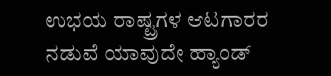ಉಭಯ ರಾಷ್ಟ್ರಗಳ ಆಟಗಾರರ ನಡುವೆ ಯಾವುದೇ ಹ್ಯಾಂಡ್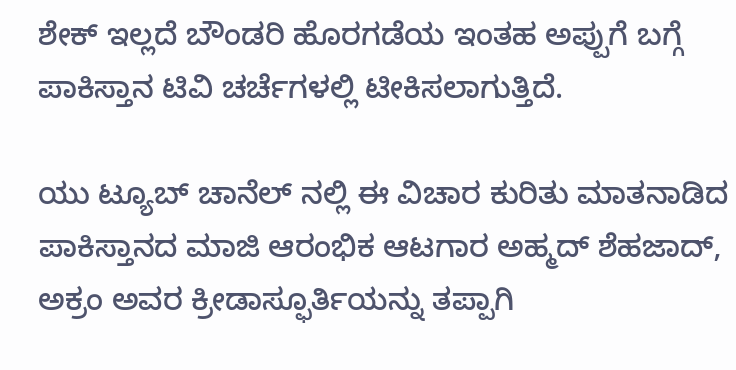ಶೇಕ್ ಇಲ್ಲದೆ ಬೌಂಡರಿ ಹೊರಗಡೆಯ ಇಂತಹ ಅಪ್ಪುಗೆ ಬಗ್ಗೆ ಪಾಕಿಸ್ತಾನ ಟಿವಿ ಚರ್ಚೆಗಳಲ್ಲಿ ಟೀಕಿಸಲಾಗುತ್ತಿದೆ.

ಯು ಟ್ಯೂಬ್ ಚಾನೆಲ್ ನಲ್ಲಿ ಈ ವಿಚಾರ ಕುರಿತು ಮಾತನಾಡಿದ ಪಾಕಿಸ್ತಾನದ ಮಾಜಿ ಆರಂಭಿಕ ಆಟಗಾರ ಅಹ್ಮದ್ ಶೆಹಜಾದ್, ಅಕ್ರಂ ಅವರ ಕ್ರೀಡಾಸ್ಫೂರ್ತಿಯನ್ನು ತಪ್ಪಾಗಿ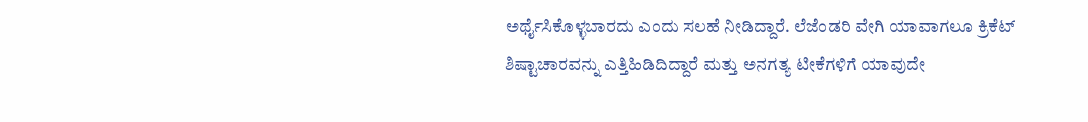ಅರ್ಥೈಸಿಕೊಳ್ಳಬಾರದು ಎಂದು ಸಲಹೆ ನೀಡಿದ್ದಾರೆ. ಲೆಜೆಂಡರಿ ವೇಗಿ ಯಾವಾಗಲೂ ಕ್ರಿಕೆಟ್ ಶಿಷ್ಟಾಚಾರವನ್ನು ಎತ್ತಿಹಿಡಿದಿದ್ದಾರೆ ಮತ್ತು ಅನಗತ್ಯ ಟೀಕೆಗಳಿಗೆ ಯಾವುದೇ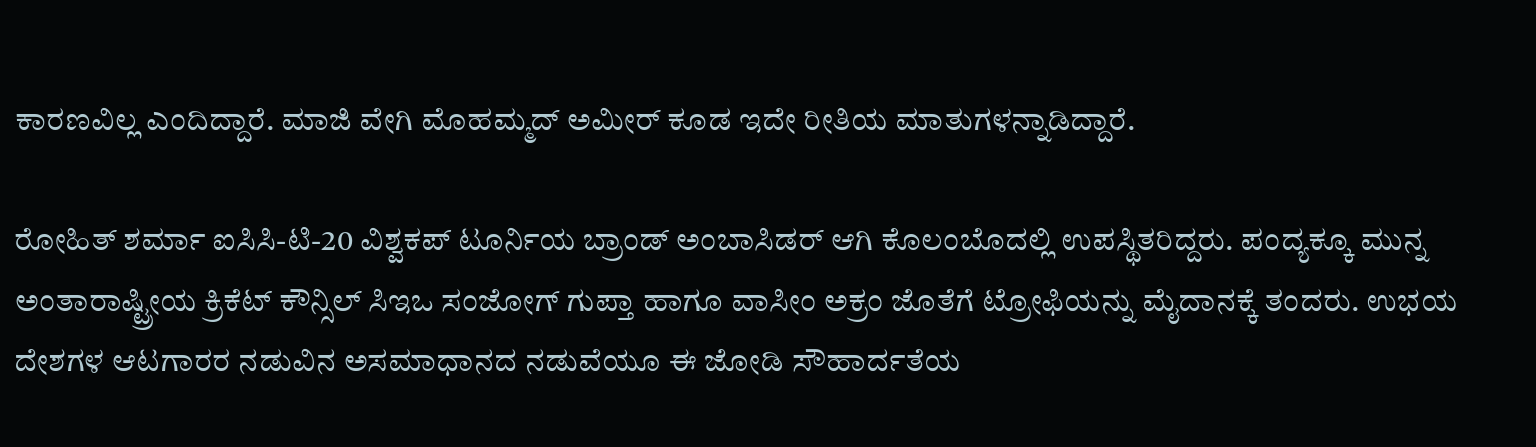ಕಾರಣವಿಲ್ಲ ಎಂದಿದ್ದಾರೆ. ಮಾಜಿ ವೇಗಿ ಮೊಹಮ್ಮದ್ ಅಮೀರ್ ಕೂಡ ಇದೇ ರೀತಿಯ ಮಾತುಗಳನ್ನಾಡಿದ್ದಾರೆ.

ರೋಹಿತ್ ಶರ್ಮಾ ಐಸಿಸಿ-ಟಿ-20 ವಿಶ್ವಕಪ್ ಟೂರ್ನಿಯ ಬ್ರಾಂಡ್ ಅಂಬಾಸಿಡರ್ ಆಗಿ ಕೊಲಂಬೊದಲ್ಲಿ ಉಪಸ್ಥಿತರಿದ್ದರು. ಪಂದ್ಯಕ್ಕೂ ಮುನ್ನ ಅಂತಾರಾಷ್ಟ್ರೀಯ ಕ್ರಿಕೆಟ್ ಕೌನ್ಸಿಲ್ ಸಿಇಒ ಸಂಜೋಗ್ ಗುಪ್ತಾ ಹಾಗೂ ವಾಸೀಂ ಅಕ್ರಂ ಜೊತೆಗೆ ಟ್ರೋಫಿಯನ್ನು ಮೈದಾನಕ್ಕೆ ತಂದರು. ಉಭಯ ದೇಶಗಳ ಆಟಗಾರರ ನಡುವಿನ ಅಸಮಾಧಾನದ ನಡುವೆಯೂ ಈ ಜೋಡಿ ಸೌಹಾರ್ದತೆಯ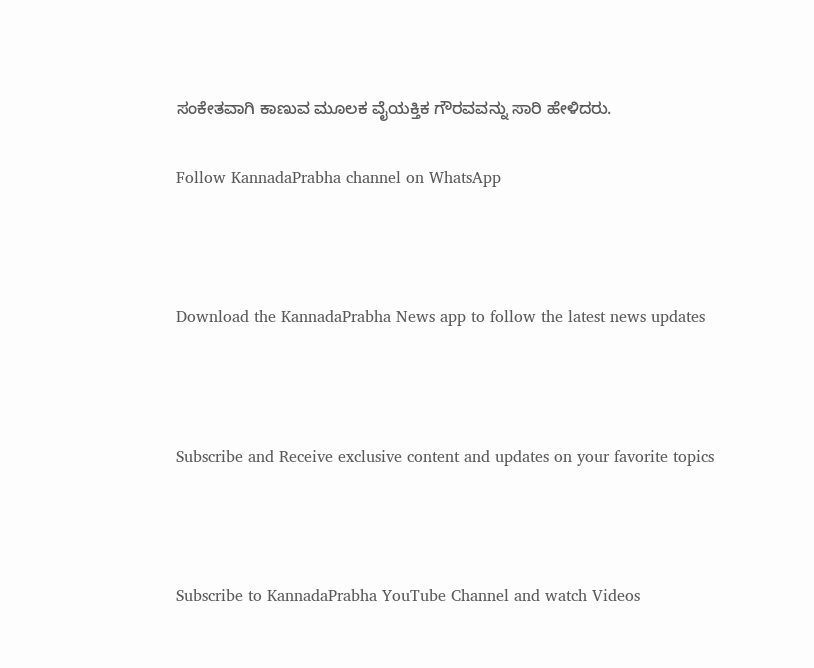ಸಂಕೇತವಾಗಿ ಕಾಣುವ ಮೂಲಕ ವೈಯಕ್ತಿಕ ಗೌರವವನ್ನು ಸಾರಿ ಹೇಳಿದರು.

Follow KannadaPrabha channel on WhatsApp



Download the KannadaPrabha News app to follow the latest news updates



Subscribe and Receive exclusive content and updates on your favorite topics



Subscribe to KannadaPrabha YouTube Channel and watch Videos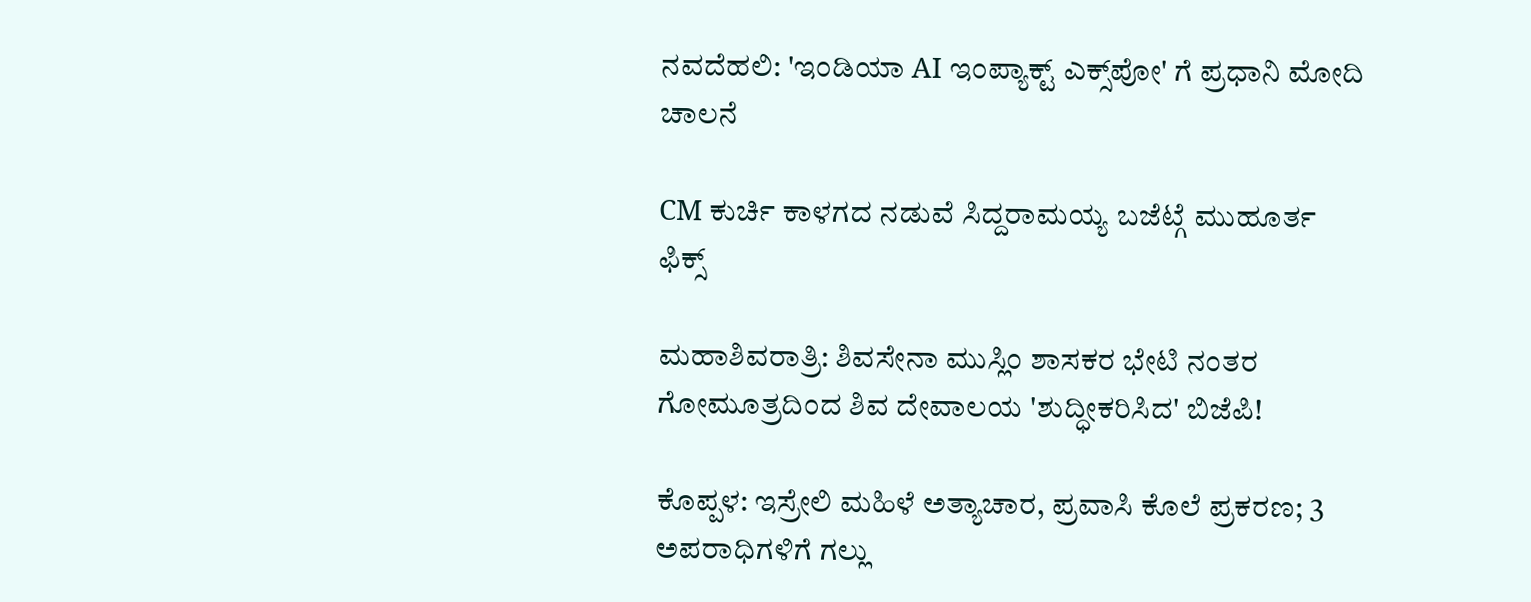ನವದೆಹಲಿ: 'ಇಂಡಿಯಾ AI ಇಂಪ್ಯಾಕ್ಟ್ ಎಕ್ಸ್‌ಪೋ' ಗೆ ಪ್ರಧಾನಿ ಮೋದಿ ಚಾಲನೆ

CM ಕುರ್ಚಿ ಕಾಳಗದ ನಡುವೆ ಸಿದ್ದರಾಮಯ್ಯ ಬಜೆಟ್ಗೆ ಮುಹೂರ್ತ ಫಿಕ್ಸ್

ಮಹಾಶಿವರಾತ್ರಿ: ಶಿವಸೇನಾ ಮುಸ್ಲಿಂ ಶಾಸಕರ ಭೇಟಿ ನಂತರ ಗೋಮೂತ್ರದಿಂದ ಶಿವ ದೇವಾಲಯ 'ಶುದ್ಧೀಕರಿಸಿದ' ಬಿಜೆಪಿ!

ಕೊಪ್ಪಳ: ಇಸ್ರೇಲಿ ಮಹಿಳೆ ಅತ್ಯಾಚಾರ, ಪ್ರವಾಸಿ ಕೊಲೆ ಪ್ರಕರಣ; 3 ಅಪರಾಧಿಗಳಿಗೆ ಗಲ್ಲು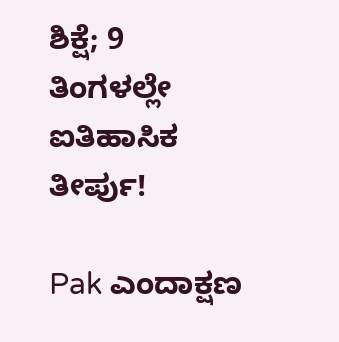ಶಿಕ್ಷೆ; 9 ತಿಂಗಳಲ್ಲೇ ಐತಿಹಾಸಿಕ ತೀರ್ಪು!

Pak ಎಂದಾಕ್ಷಣ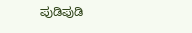ಪುಡಿಪುಡಿ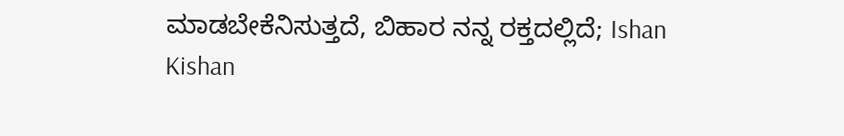ಮಾಡಬೇಕೆನಿಸುತ್ತದೆ, ಬಿಹಾರ ನನ್ನ ರಕ್ತದಲ್ಲಿದೆ; Ishan Kishan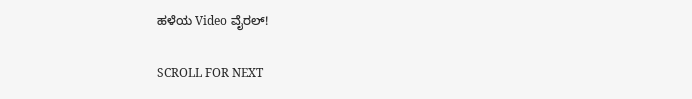ಹಳೆಯ Video ವೈರಲ್!

SCROLL FOR NEXT